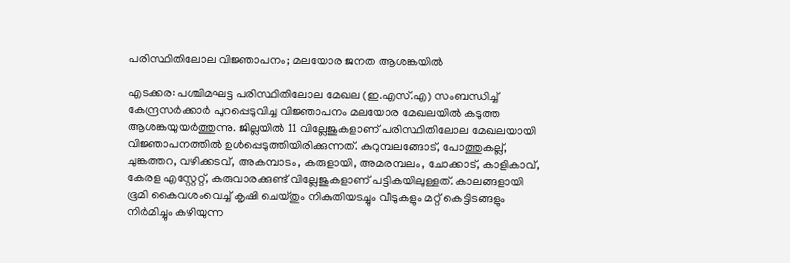പരിസ്ഥിതിലോല വിജ്ഞാപനം; മലയോര ജനത ആശങ്കയിൽ

എടക്കര: പശ്ചിമഘട്ട പരിസ്ഥിതിലോല മേഖല (ഇ.എസ്‌.എ) സംബന്ധിച്ച് കേന്ദ്രസർക്കാർ പുറപ്പെടുവിച്ച വിജ്ഞാപനം മലയോര മേഖലയിൽ കടുത്ത ആശങ്കയുയർത്തുന്നു. ജില്ലയിൽ 11 വില്ലേജുകളാണ് പരിസ്ഥിതിലോല മേഖലയായി വിജ്ഞാപനത്തിൽ ഉൾപ്പെടുത്തിയിരിക്കുന്നത്. കുറുമ്പലങ്ങോട്, പോത്തുകല്ല്, ചുങ്കത്തറ, വഴിക്കടവ്, അകമ്പാടം, കരുളായി, അമരമ്പലം, ചോക്കാട്, കാളികാവ്, കേരള എസ്റ്റേറ്റ്, കരുവാരക്കുണ്ട് വില്ലേജുകളാണ് പട്ടികയിലുള്ളത്. കാലങ്ങളായി ഭൂമി കൈവശംവെച്ച് കൃഷി ചെയ്തും നികുതിയടച്ചും വീടുകളും മറ്റ് കെട്ടിടങ്ങളും നിർമിച്ചും കഴിയുന്ന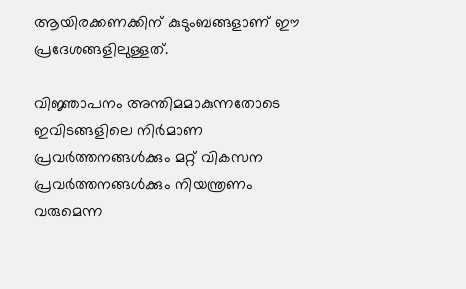ആയിരക്കണക്കിന് കുടുംബങ്ങളാണ് ഈ പ്രദേശങ്ങളിലുള്ളത്.

വിജ്ഞാപനം അന്തിമമാകുന്നതോടെ ഇവിടങ്ങളിലെ നിർമാണ പ്രവർത്തനങ്ങൾക്കും മറ്റ് വികസന പ്രവർത്തനങ്ങൾക്കും നിയന്ത്രണം വരുമെന്ന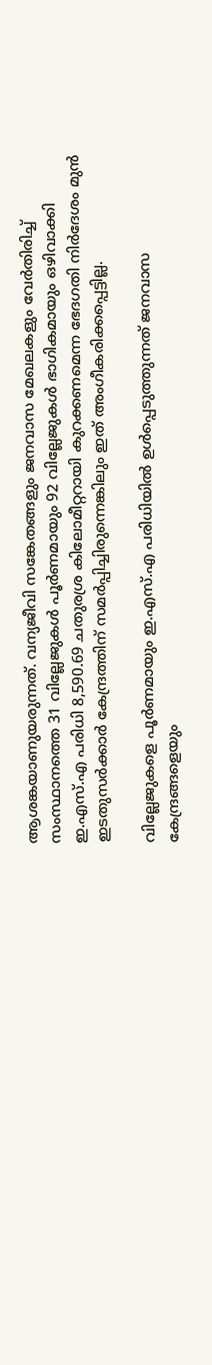ആശങ്കയാണുയരുന്നത്. വന്യജീവി സങ്കേതങ്ങളും ജനവാസ മേഖലകളും വേർതിരിച്ച് സംസ്ഥാനത്തെ 31 വില്ലേജുകൾ പൂർണമായും 92 വില്ലേജുകൾ ഭാഗികമായും ഒഴിവാക്കി ഇ.എസ്‌.എ പരിധി 8,590.69 ചതുരശ്ര കിലോമീറ്ററായി കുറക്കണമെന്ന ഭേദഗതി നിർദേശം മുൻ ഇടതുസർക്കാർ കേന്ദ്രത്തിന് സമർപ്പിച്ചിരുന്നെങ്കിലും ഇത് അംഗീകരിക്കപ്പെട്ടില്ല.

വില്ലേജുകളെ പൂർണമായും ഇ.എസ്‌.എ പരിധിയിൽ ഉൾപ്പെടുത്തുന്നത് ജനവാസ കേന്ദ്രങ്ങളെയും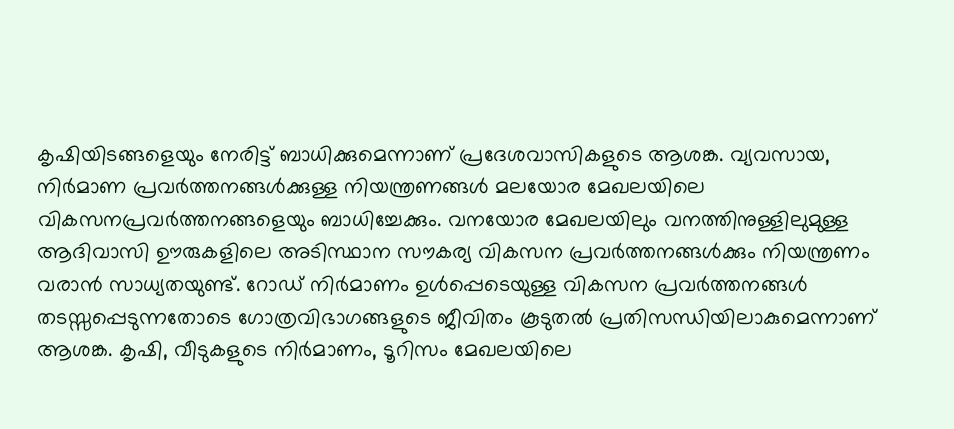കൃഷിയിടങ്ങളെയും നേരിട്ട് ബാധിക്കുമെന്നാണ് പ്രദേശവാസികളുടെ ആശങ്ക. വ്യവസായ, നിർമാണ പ്രവർത്തനങ്ങൾക്കുള്ള നിയന്ത്രണങ്ങൾ മലയോര മേഖലയിലെ വികസനപ്രവർത്തനങ്ങളെയും ബാധിച്ചേക്കും. വനയോര മേഖലയിലും വനത്തിനുള്ളിലുമുള്ള ആദിവാസി ഊരുകളിലെ അടിസ്ഥാന സൗകര്യ വികസന പ്രവർത്തനങ്ങൾക്കും നിയന്ത്രണം വരാൻ സാധ്യതയുണ്ട്. റോഡ് നിർമാണം ഉൾപ്പെടെയുള്ള വികസന പ്രവർത്തനങ്ങൾ തടസ്സപ്പെടുന്നതോടെ ഗോത്രവിഭാഗങ്ങളുടെ ജീവിതം കൂടുതൽ പ്രതിസന്ധിയിലാകുമെന്നാണ് ആശങ്ക. കൃഷി, വീടുകളുടെ നിർമാണം, ടൂറിസം മേഖലയിലെ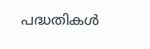പദ്ധതികൾ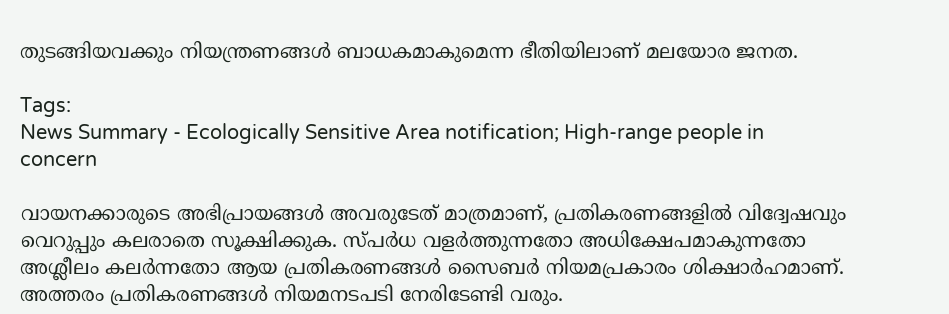തുടങ്ങിയവക്കും നിയന്ത്രണങ്ങൾ ബാധകമാകുമെന്ന ഭീതിയിലാണ് മലയോര ജനത.

Tags:
News Summary - Ecologically Sensitive Area notification; High-range people in concern

വായനക്കാരുടെ അഭിപ്രായങ്ങള്‍ അവരുടേത് മാത്രമാണ്, പ്രതികരണങ്ങളിൽ വിദ്വേഷവും വെറുപ്പും കലരാതെ സൂക്ഷിക്കുക. സ്പർധ വളർത്തുന്നതോ അധിക്ഷേപമാകുന്നതോ അശ്ലീലം കലർന്നതോ ആയ പ്രതികരണങ്ങൾ സൈബർ നിയമപ്രകാരം ശിക്ഷാർഹമാണ്. അത്തരം പ്രതികരണങ്ങൾ നിയമനടപടി നേരിടേണ്ടി വരും.